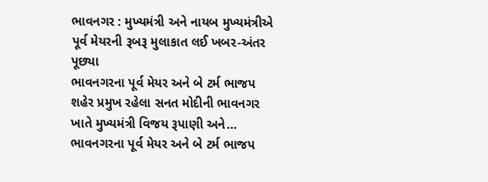ભાવનગર : મુખ્યમંત્રી અને નાયબ મુખ્યમંત્રીએ પૂર્વ મેયરની રૂબરૂ મુલાકાત લઈ ખબર-અંતર પૂછ્યા
ભાવનગરના પૂર્વ મેયર અને બે ટર્મ ભાજપ શહેર પ્રમુખ રહેલા સનત મોદીની ભાવનગર ખાતે મુખ્યમંત્રી વિજય રૂપાણી અને…
ભાવનગરના પૂર્વ મેયર અને બે ટર્મ ભાજપ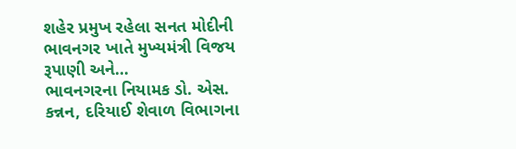શહેર પ્રમુખ રહેલા સનત મોદીની ભાવનગર ખાતે મુખ્યમંત્રી વિજય રૂપાણી અને…
ભાવનગરના નિયામક ડો. એસ. કન્નન, દરિયાઈ શેવાળ વિભાગના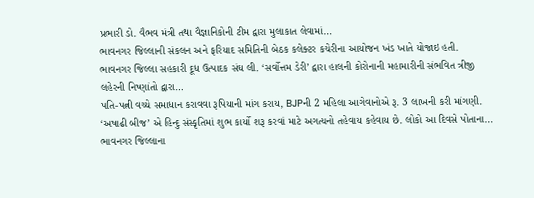પ્રભારી ડો. વૈભવ મંત્રી તથા વૈજ્ઞાનિકોની ટીમ દ્વારા મુલાકાત લેવામાં…
ભાવનગર જિલ્લાની સંકલન અને ફરિયાદ સમિતિની બેઠક કલેક્ટર કચેરીના આયોજન ખંડ ખાતે યોજાઇ હતી.
ભાવનગર જિલ્લા સહકારી દૂધ ઉત્પાદક સંઘ લી. ‘સર્વોત્તમ ડેરી’ દ્વારા હાલની કોરોનાની મહામારીની સંભવિત ત્રીજી લહેરની નિષ્ણાંતો દ્વારા…
પતિ-પત્ની વચ્ચે સમાધાન કરાવવા રૂપિયાની માંગ કરાય, BJPની 2 મહિલા આગેવાનોએ રૂ. 3 લાખની કરી માંગણી.
‘અષાઢી બીજ’ એ હિન્દુ સંસ્કૃતિમાં શુભ કાર્યો શરૂ કરવાં માટે અગત્યનો તહેવાય કહેવાય છે. લોકો આ દિવસે પોતાના…
ભાવનગર જિલ્લાના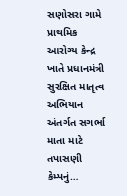સણોસરા ગામે પ્રાથમિક આરોગ્ય કેન્દ્ર ખાતે પ્રધાનમંત્રી સુરક્ષિત માતૃત્વ અભિયાન અંતર્ગત સગર્ભા માતા માટે તપાસણી કેમ્પનું…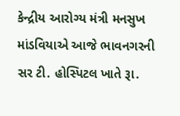કેન્દ્રીય આરોગ્ય મંત્રી મનસુખ માંડવિયાએ આજે ભાવનગરની સર ટી. હોસ્પિટલ ખાતે રૂા.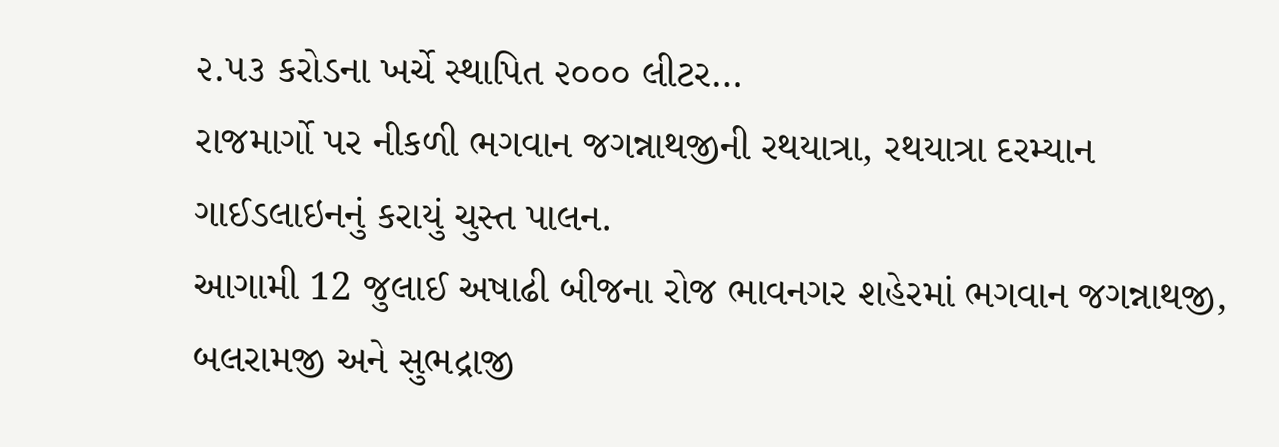૨.૫૩ કરોડના ખર્ચે સ્થાપિત ૨૦૦૦ લીટર…
રાજમાર્ગો પર નીકળી ભગવાન જગન્નાથજીની રથયાત્રા, રથયાત્રા દરમ્યાન ગાઈડલાઇનનું કરાયું ચુસ્ત પાલન.
આગામી 12 જુલાઈ અષાઢી બીજના રોજ ભાવનગર શહેરમાં ભગવાન જગન્નાથજી, બલરામજી અને સુભદ્રાજી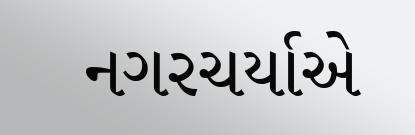નગરચર્યાએ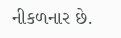નીકળનાર છે.